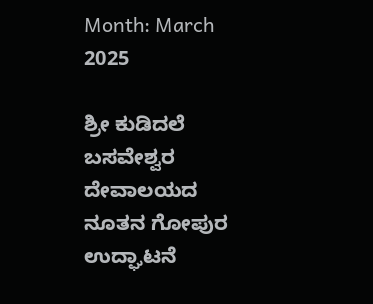Month: March 2025

ಶ್ರೀ ಕುಡಿದಲೆ ಬಸವೇಶ್ವರ ದೇವಾಲಯದ ನೂತನ ಗೋಪುರ ಉದ್ಘಾಟನೆ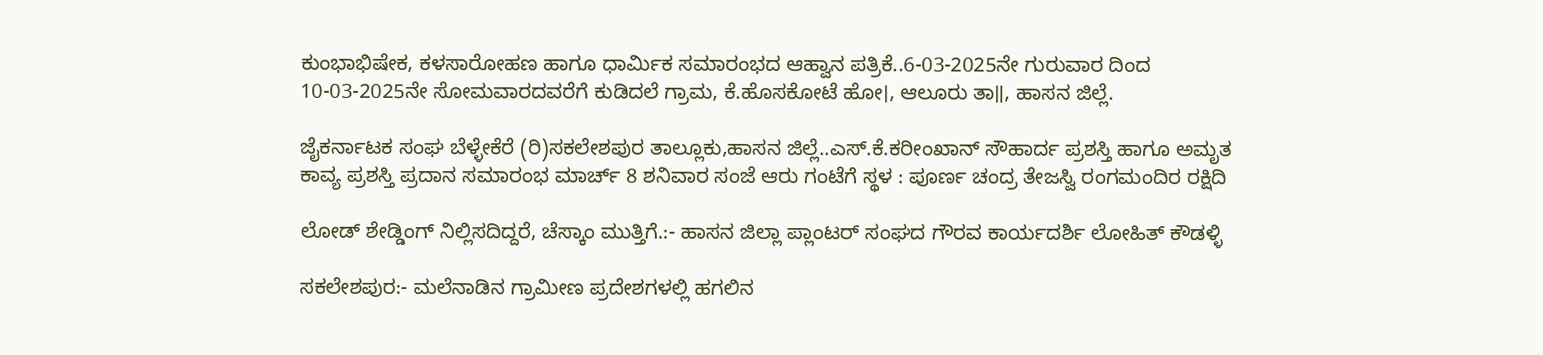ಕುಂಭಾಭಿಷೇಕ, ಕಳಸಾರೋಹಣ ಹಾಗೂ ಧಾರ್ಮಿಕ ಸಮಾರಂಭದ ಆಹ್ವಾನ ಪತ್ರಿಕೆ..6-03-2025ನೇ ಗುರುವಾರ ದಿಂದ 10-03-2025ನೇ ಸೋಮವಾರದವರೆಗೆ ಕುಡಿದಲೆ ಗ್ರಾಮ, ಕೆ.ಹೊಸಕೋಟೆ ಹೋ।, ಆಲೂರು ತಾ॥, ಹಾಸನ ಜಿಲ್ಲೆ.

ಜೈಕರ್ನಾಟಕ ಸಂಘ ಬೆಳ್ಳೇಕೆರೆ (ರಿ)ಸಕಲೇಶಪುರ ತಾಲ್ಲೂಕು,ಹಾಸನ ಜಿಲ್ಲೆ..ಎಸ್.ಕೆ.ಕರೀಂಖಾನ್ ಸೌಹಾರ್ದ ಪ್ರಶಸ್ತಿ ಹಾಗೂ ಅಮೃತ ಕಾವ್ಯ ಪ್ರಶಸ್ತಿ ಪ್ರದಾನ ಸಮಾರಂಭ ಮಾರ್ಚ್ 8 ಶನಿವಾರ ಸಂಜೆ ಆರು ಗಂಟೆಗೆ ಸ್ಥಳ : ಪೂರ್ಣ ಚಂದ್ರ ತೇಜಸ್ವಿ ರಂಗಮಂದಿರ ರಕ್ಷಿದಿ

ಲೋಡ್ ಶೇಡ್ಡಿಂಗ್ ನಿಲ್ಲಿಸದಿದ್ದರೆ, ಚೆಸ್ಕಾಂ ಮುತ್ತಿಗೆ.:- ಹಾಸನ ಜಿಲ್ಲಾ ಪ್ಲಾಂಟರ್ ಸಂಘದ ಗೌರವ ಕಾರ್ಯದರ್ಶಿ ಲೋಹಿತ್ ಕೌಡಳ್ಳಿ

ಸಕಲೇಶಪುರ:- ಮಲೆನಾಡಿನ ಗ್ರಾಮೀಣ ಪ್ರದೇಶಗಳಲ್ಲಿ ಹಗಲಿನ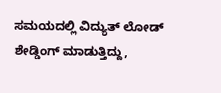ಸಮಯದಲ್ಲಿ ವಿದ್ಯುತ್ ಲೋಡ್ ಶೇಡ್ಡಿಂಗ್ ಮಾಡುತ್ತಿದ್ದು,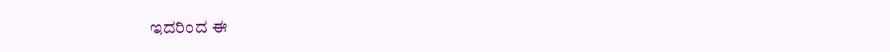ಇದರಿಂದ ಈ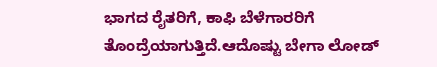ಭಾಗದ ರೈತರಿಗೆ, ಕಾಫಿ ಬೆಳೆಗಾರರಿಗೆ ತೊಂದ್ರೆಯಾಗುತ್ತಿದೆ.ಆದೊಷ್ಟು ಬೇಗಾ ಲೋಡ್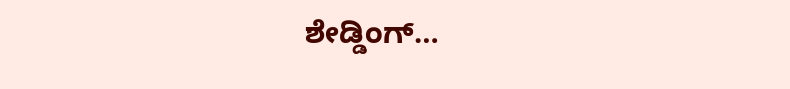ಶೇಡ್ಡಿಂಗ್…